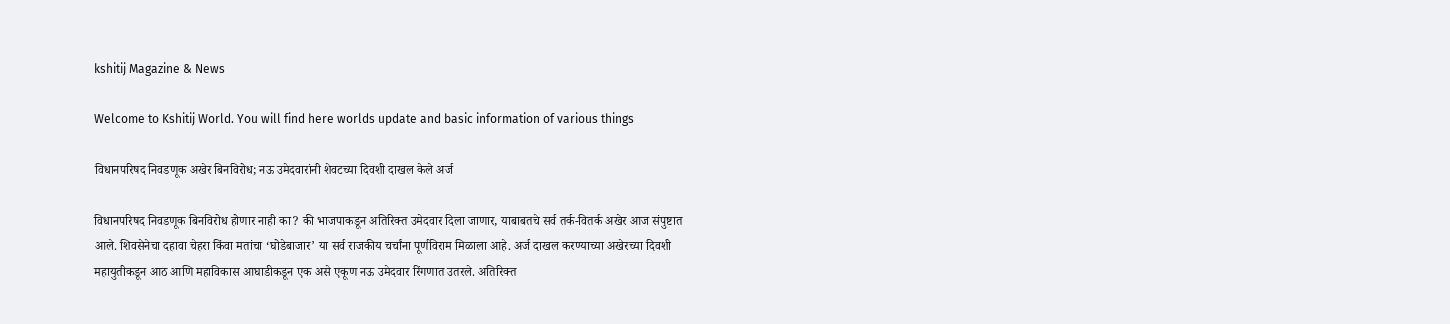kshitij Magazine & News

Welcome to Kshitij World. You will find here worlds update and basic information of various things

विधानपरिषद निवडणूक अखेर बिनविरोध; नऊ उमेदवारांनी शेवटच्या दिवशी दाखल केले अर्ज

विधानपरिषद निवडणूक बिनविरोध होणार नाही का? की भाजपाकडून अतिरिक्त उमेदवार दिला जाणार, याबाबतचे सर्व तर्क-वितर्क अखेर आज संपुष्टात आले. शिवसेनेचा दहावा चेहरा किंवा मतांचा ‘घोडेबाजार’ या सर्व राजकीय चर्चांना पूर्णविराम मिळाला आहे. अर्ज दाखल करण्याच्या अखेरच्या दिवशी महायुतीकडून आठ आणि महाविकास आघाडीकडून एक असे एकूण नऊ उमेदवार रिंगणात उतरले. अतिरिक्त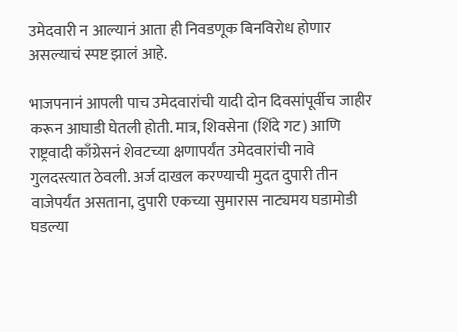उमेदवारी न आल्यानं आता ही निवडणूक बिनविरोध होणार असल्याचं स्पष्ट झालं आहे.

भाजपनानं आपली पाच उमेदवारांची यादी दोन दिवसांपूर्वीच जाहीर करून आघाडी घेतली होती. मात्र, शिवसेना (शिंदे गट) आणि राष्ट्रवादी काँग्रेसनं शेवटच्या क्षणापर्यंत उमेदवारांची नावे गुलदस्त्यात ठेवली. अर्ज दाखल करण्याची मुदत दुपारी तीन वाजेपर्यंत असताना, दुपारी एकच्या सुमारास नाट्यमय घडामोडी घडल्या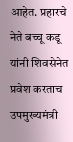आहेत. प्रहारचे नेते बच्चू कडू यांनी शिवसेनेत प्रवेश करताच उपमुख्यमंत्री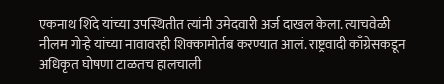एकनाथ शिंदे यांच्या उपस्थितीत त्यांनी उमेदवारी अर्ज दाखल केला. त्याचवेळी नीलम गोऱ्हे यांच्या नावावरही शिक्कामोर्तब करण्यात आलं. राष्ट्रवादी काँग्रेसकडून अधिकृत घोषणा टाळतच हालचाली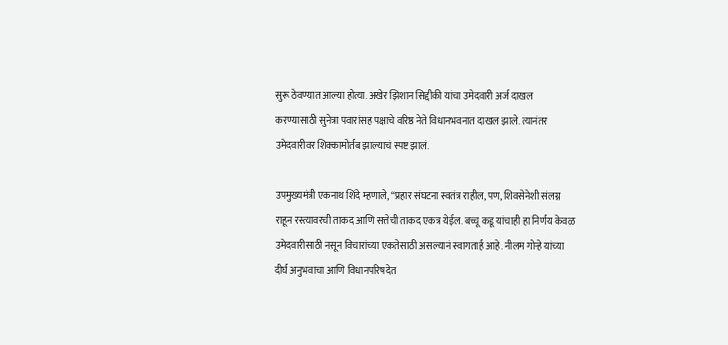सुरू ठेवण्यात आल्या होत्या. अखेर झिशान सिद्दीकी यांचा उमेदवारी अर्ज दाखल करण्यासाठी सुनेत्रा पवारांसह पक्षाचे वरिष्ठ नेते विधानभवनात दाखल झाले. त्यानंतर उमेदवारीवर शिक्कामोर्तब झाल्याचं स्पष्ट झालं.

उपमुख्यमंत्री एकनाथ शिंदे म्हणाले, “प्रहार संघटना स्वतंत्र राहील, पण, शिवसेनेशी संलग्न राहून रस्त्यावरची ताकद आणि सत्तेची ताकद एकत्र येईल. बच्चू कडू यांचाही हा निर्णय केवळ उमेदवारीसाठी नसून विचारांच्या एकतेसाठी असल्यानं स्वागतार्ह आहे. नीलम गोऱ्हे यांच्या दीर्घ अनुभवाचा आणि विधानपरिषदेत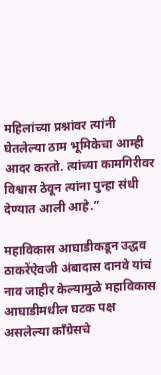महिलांच्या प्रश्नांवर त्यांनी घेतलेल्या ठाम भूमिकेचा आम्ही आदर करतो. त्यांच्या कामगिरीवर विश्वास ठेवून त्यांना पुन्हा संधी देण्यात आली आहे.”

महाविकास आघाडीकडून उद्धव ठाकरेंऐवजी अंबादास दानवे यांचं नाव जाहीर केल्यामुळे महाविकास आघाडीमधील घटक पक्ष असलेल्या काँग्रेसचे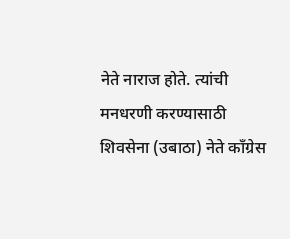नेते नाराज होते. त्यांची मनधरणी करण्यासाठी शिवसेना (उबाठा) नेते काँग्रेस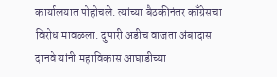कार्यालयात पोहोचले. त्यांच्या बैठकीनंतर काँग्रेसचा विरोध मावळला. दुपारी अडीच वाजता अंबादास दानवे यांनी महाविकास आघाडीच्या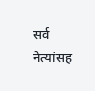सर्व नेत्यांसह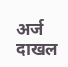अर्ज दाखल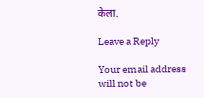केला.

Leave a Reply

Your email address will not be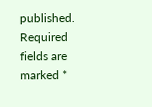published. Required fields are marked *